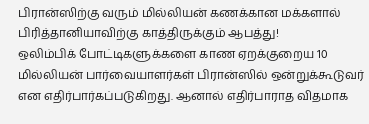பிரான்ஸிற்கு வரும் மில்லியன் கணக்கான மக்களால் பிரித்தானியாவிற்கு காத்திருக்கும் ஆபத்து!
ஒலிம்பிக் போட்டிகளுக்களை காண ஏறக்குறைய 10 மில்லியன் பார்வையாளர்கள் பிரான்ஸில் ஒன்றுக்கூடுவர் என எதிர்பார்கப்படுகிறது. ஆனால் எதிர்பாராத விதமாக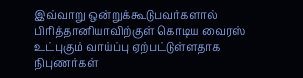இவ்வாறு ஒன்றுக்கூடுபவர்களால் பிரித்தானியாவிற்குள் கொடிய வைரஸ் உட்புகும் வாய்ப்பு ஏற்பட்டுள்ளதாக நிபுணர்கள்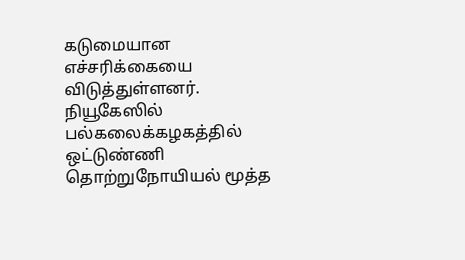கடுமையான எச்சரிக்கையை விடுத்துள்ளனர். நியூகேஸில் பல்கலைக்கழகத்தில் ஒட்டுண்ணி தொற்றுநோயியல் மூத்த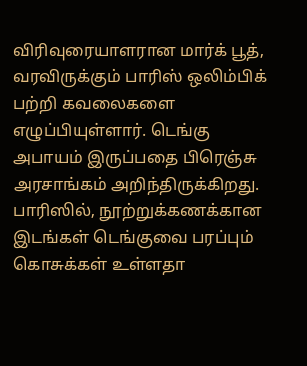விரிவுரையாளரான மார்க் பூத், வரவிருக்கும் பாரிஸ் ஒலிம்பிக் பற்றி கவலைகளை எழுப்பியுள்ளார். டெங்கு அபாயம் இருப்பதை பிரெஞ்சு அரசாங்கம் அறிந்திருக்கிறது. பாரிஸில், நூற்றுக்கணக்கான இடங்கள் டெங்குவை பரப்பும் கொசுக்கள் உள்ளதா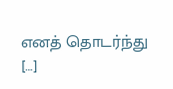எனத் தொடர்ந்து […]